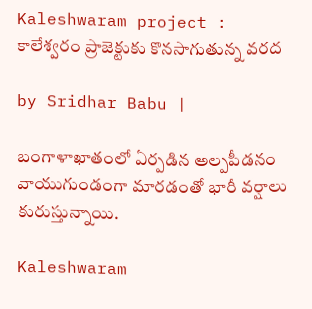Kaleshwaram project : కాలేశ్వరం ప్రాజెక్టుకు కొనసాగుతున్న వరద

by Sridhar Babu |

బంగాళాఖాతంలో ఏర్పడిన అల్పపీడనం వాయుగుండంగా మారడంతో భారీ వర్షాలు కురుస్తున్నాయి.

Kaleshwaram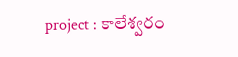project : కాలేశ్వరం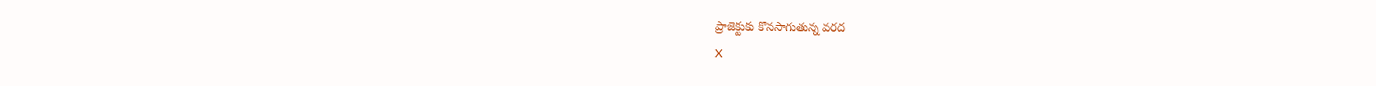ప్రాజెక్టుకు కొనసాగుతున్న వరద
X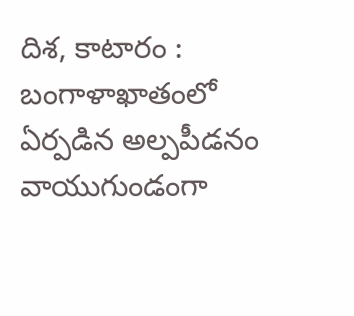దిశ, కాటారం : బంగాళాఖాతంలో ఏర్పడిన అల్పపీడనం వాయుగుండంగా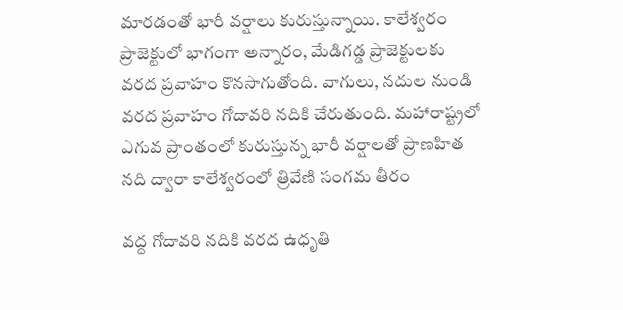మారడంతో భారీ వర్షాలు కురుస్తున్నాయి. కాలేశ్వరం ప్రాజెక్టులో భాగంగా అన్నారం, మేడిగడ్డ ప్రాజెక్టులకు వరద ప్రవాహం కొనసాగుతోంది. వాగులు, నదుల నుండి వరద ప్రవాహం గోదావరి నదికి చేరుతుంది. మహారాష్ట్రలో ఎగువ ప్రాంతంలో కురుస్తున్న భారీ వర్షాలతో ప్రాణహిత నది ద్వారా కాలేశ్వరంలో త్రివేణి సంగమ తీరం

వద్ద గోదావరి నదికి వరద ఉధృతి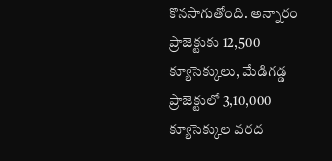కొనసాగుతోంది. అన్నారం ప్రాజెక్టుకు 12,500 క్యూసెక్కులు, మేడిగడ్డ ప్రాజెక్టులో 3,10,000 క్యూసెక్కుల వరద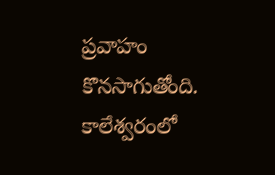ప్రవాహం కొనసాగుతోంది. కాలేశ్వరంలో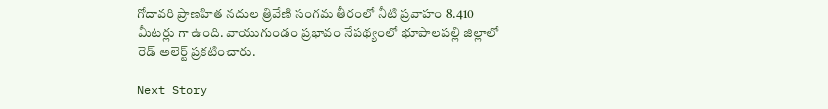గోదావరి ప్రాణహిత నదుల త్రివేణి సంగమ తీరంలో నీటి ప్రవాహం 8.410 మీటర్లు గా ఉంది. వాయుగుండం ప్రభావం నేపథ్యంలో భూపాలపల్లి జిల్లాలో రెడ్ అలెర్ట్ ప్రకటించారు.

Next Story